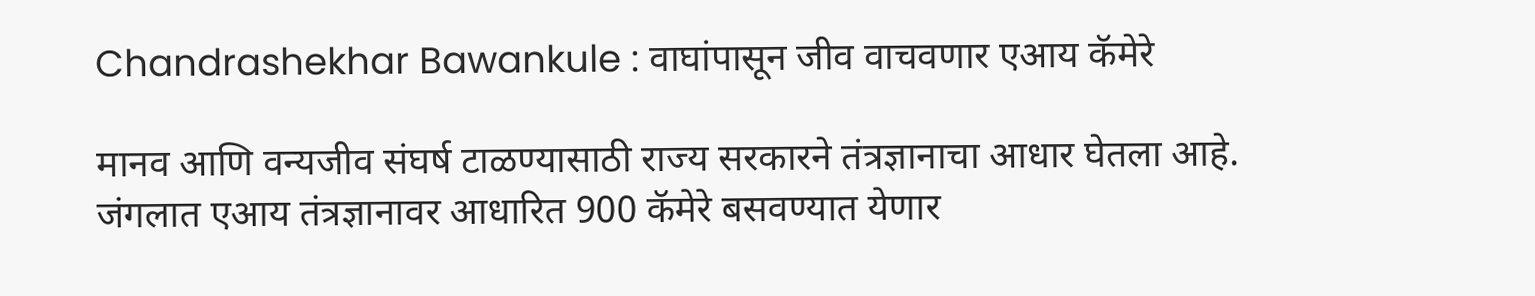Chandrashekhar Bawankule : वाघांपासून जीव वाचवणार एआय कॅमेरे

मानव आणि वन्यजीव संघर्ष टाळण्यासाठी राज्य सरकारने तंत्रज्ञानाचा आधार घेतला आहे. जंगलात एआय तंत्रज्ञानावर आधारित 900 कॅमेरे बसवण्यात येणार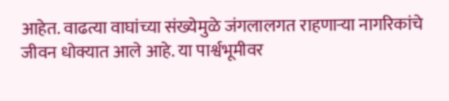आहेत. वाढत्या वाघांच्या संख्येमुळे जंगलालगत राहणाऱ्या नागरिकांचे जीवन धोक्यात आले आहे. या पार्श्वभूमीवर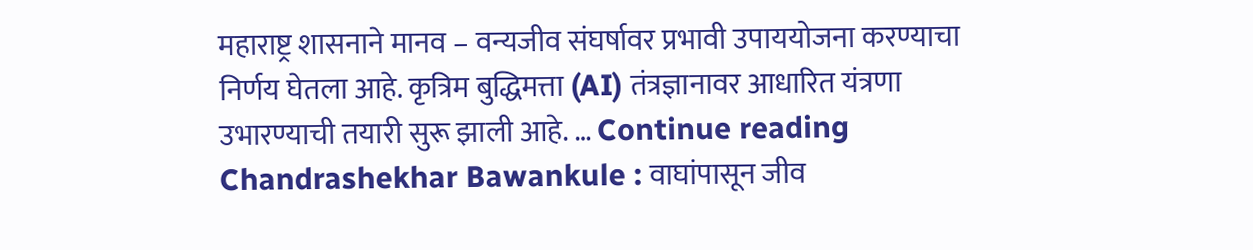महाराष्ट्र शासनाने मानव – वन्यजीव संघर्षावर प्रभावी उपाययोजना करण्याचा निर्णय घेतला आहे. कृत्रिम बुद्धिमत्ता (AI) तंत्रज्ञानावर आधारित यंत्रणा उभारण्याची तयारी सुरू झाली आहे. … Continue reading Chandrashekhar Bawankule : वाघांपासून जीव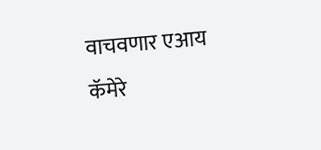वाचवणार एआय कॅमेरे